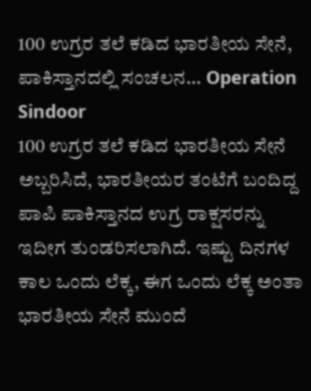100 ಉಗ್ರರ ತಲೆ ಕಡಿದ ಭಾರತೀಯ ಸೇನೆ, ಪಾಕಿಸ್ತಾನದಲ್ಲಿ ಸಂಚಲನ... Operation Sindoor
100 ಉಗ್ರರ ತಲೆ ಕಡಿದ ಭಾರತೀಯ ಸೇನೆ ಅಬ್ಬರಿಸಿದೆ, ಭಾರತೀಯರ ತಂಟೆಗೆ ಬಂದಿದ್ದ ಪಾಪಿ ಪಾಕಿಸ್ತಾನದ ಉಗ್ರ ರಾಕ್ಷಸರನ್ನು ಇದೀಗ ತುಂಡರಿಸಲಾಗಿದೆ. ಇಷ್ಟು ದಿನಗಳ ಕಾಲ ಒಂದು ಲೆಕ್ಕ, ಈಗ ಒಂದು ಲೆಕ್ಕ ಅಂತಾ ಭಾರತೀಯ ಸೇನೆ ಮುಂದೆ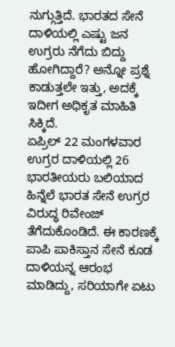ನುಗ್ಗುತ್ತಿದೆ. ಭಾರತದ ಸೇನೆ ದಾಳಿಯಲ್ಲಿ ಎಷ್ಟು ಜನ ಉಗ್ರರು ನೆಗೆದು ಬಿದ್ದು ಹೋಗಿದ್ದಾರೆ? ಅನ್ನೋ ಪ್ರಶ್ನೆ ಕಾಡುತ್ತಲೇ ಇತ್ತು, ಅದಕ್ಕೆ ಇದೀಗ ಅಧಿಕೃತ ಮಾಹಿತಿ ಸಿಕ್ಕಿದೆ.
ಏಪ್ರಿಲ್ 22 ಮಂಗಳವಾರ ಉಗ್ರರ ದಾಳಿಯಲ್ಲಿ 26 ಭಾರತೀಯರು ಬಲಿಯಾದ ಹಿನ್ನೆಲೆ ಭಾರತ ಸೇನೆ ಉಗ್ರರ ವಿರುದ್ಧ ರಿವೇಂಜ್ ತೆಗೆದುಕೊಂಡಿದೆ. ಈ ಕಾರಣಕ್ಕೆ ಪಾಪಿ ಪಾಕಿಸ್ತಾನ ಸೇನೆ ಕೂಡ ದಾಳಿಯನ್ನ ಆರಂಭ ಮಾಡಿದ್ದು, ಸರಿಯಾಗೇ ಏಟು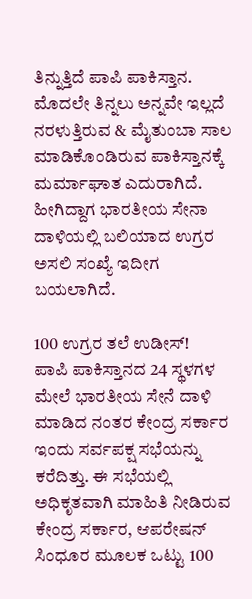ತಿನ್ನುತ್ತಿದೆ ಪಾಪಿ ಪಾಕಿಸ್ತಾನ. ಮೊದಲೇ ತಿನ್ನಲು ಅನ್ನವೇ ಇಲ್ಲದೆ ನರಳುತ್ತಿರುವ & ಮೈತುಂಬಾ ಸಾಲ ಮಾಡಿಕೊಂಡಿರುವ ಪಾಕಿಸ್ತಾನಕ್ಕೆ ಮರ್ಮಾಘಾತ ಎದುರಾಗಿದೆ. ಹೀಗಿದ್ದಾಗ ಭಾರತೀಯ ಸೇನಾ ದಾಳಿಯಲ್ಲಿ ಬಲಿಯಾದ ಉಗ್ರರ ಅಸಲಿ ಸಂಖ್ಯೆ ಇದೀಗ ಬಯಲಾಗಿದೆ.

100 ಉಗ್ರರ ತಲೆ ಉಡೀಸ್!
ಪಾಪಿ ಪಾಕಿಸ್ತಾನದ 24 ಸ್ಥಳಗಳ ಮೇಲೆ ಭಾರತೀಯ ಸೇನೆ ದಾಳಿ ಮಾಡಿದ ನಂತರ ಕೇಂದ್ರ ಸರ್ಕಾರ ಇಂದು ಸರ್ವಪಕ್ಷ ಸಭೆಯನ್ನು ಕರೆದಿತ್ತು. ಈ ಸಭೆಯಲ್ಲಿ ಅಧಿಕೃತವಾಗಿ ಮಾಹಿತಿ ನೀಡಿರುವ ಕೇಂದ್ರ ಸರ್ಕಾರ, ಆಪರೇಷನ್ ಸಿಂಧೂರ ಮೂಲಕ ಒಟ್ಟು 100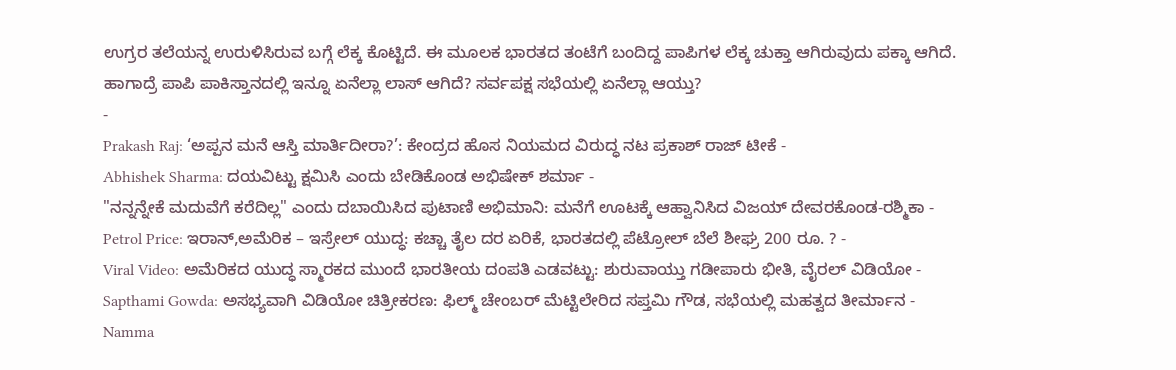ಉಗ್ರರ ತಲೆಯನ್ನ ಉರುಳಿಸಿರುವ ಬಗ್ಗೆ ಲೆಕ್ಕ ಕೊಟ್ಟಿದೆ. ಈ ಮೂಲಕ ಭಾರತದ ತಂಟೆಗೆ ಬಂದಿದ್ದ ಪಾಪಿಗಳ ಲೆಕ್ಕ ಚುಕ್ತಾ ಆಗಿರುವುದು ಪಕ್ಕಾ ಆಗಿದೆ. ಹಾಗಾದ್ರೆ ಪಾಪಿ ಪಾಕಿಸ್ತಾನದಲ್ಲಿ ಇನ್ನೂ ಏನೆಲ್ಲಾ ಲಾಸ್ ಆಗಿದೆ? ಸರ್ವಪಕ್ಷ ಸಭೆಯಲ್ಲಿ ಏನೆಲ್ಲಾ ಆಯ್ತು?
-
Prakash Raj: ‘ಅಪ್ಪನ ಮನೆ ಆಸ್ತಿ ಮಾರ್ತಿದೀರಾ?’: ಕೇಂದ್ರದ ಹೊಸ ನಿಯಮದ ವಿರುದ್ಧ ನಟ ಪ್ರಕಾಶ್ ರಾಜ್ ಟೀಕೆ -
Abhishek Sharma: ದಯವಿಟ್ಟು ಕ್ಷಮಿಸಿ ಎಂದು ಬೇಡಿಕೊಂಡ ಅಭಿಷೇಕ್ ಶರ್ಮಾ -
"ನನ್ನನ್ನೇಕೆ ಮದುವೆಗೆ ಕರೆದಿಲ್ಲ" ಎಂದು ದಬಾಯಿಸಿದ ಪುಟಾಣಿ ಅಭಿಮಾನಿ: ಮನೆಗೆ ಊಟಕ್ಕೆ ಆಹ್ವಾನಿಸಿದ ವಿಜಯ್ ದೇವರಕೊಂಡ-ರಶ್ಮಿಕಾ -
Petrol Price: ಇರಾನ್,ಅಮೆರಿಕ – ಇಸ್ರೇಲ್ ಯುದ್ಧ: ಕಚ್ಚಾ ತೈಲ ದರ ಏರಿಕೆ, ಭಾರತದಲ್ಲಿ ಪೆಟ್ರೋಲ್ ಬೆಲೆ ಶೀಘ್ರ 200 ರೂ. ? -
Viral Video: ಅಮೆರಿಕದ ಯುದ್ಧ ಸ್ಮಾರಕದ ಮುಂದೆ ಭಾರತೀಯ ದಂಪತಿ ಎಡವಟ್ಟು: ಶುರುವಾಯ್ತು ಗಡೀಪಾರು ಭೀತಿ, ವೈರಲ್ ವಿಡಿಯೋ -
Sapthami Gowda: ಅಸಭ್ಯವಾಗಿ ವಿಡಿಯೋ ಚಿತ್ರೀಕರಣ: ಫಿಲ್ಮ್ ಚೇಂಬರ್ ಮೆಟ್ಟಿಲೇರಿದ ಸಪ್ತಮಿ ಗೌಡ, ಸಭೆಯಲ್ಲಿ ಮಹತ್ವದ ತೀರ್ಮಾನ -
Namma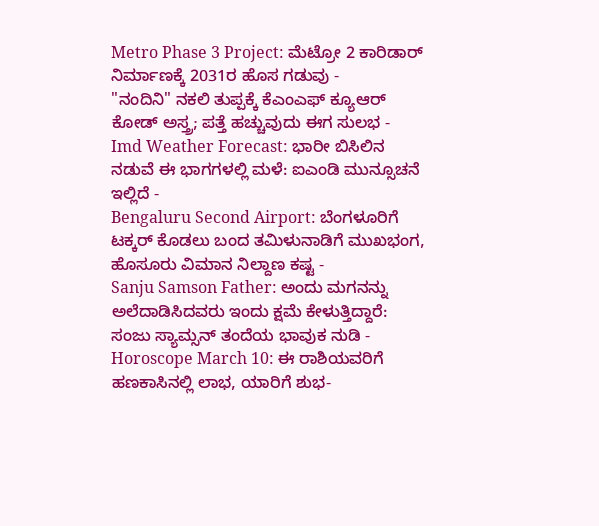Metro Phase 3 Project: ಮೆಟ್ರೋ 2 ಕಾರಿಡಾರ್ ನಿರ್ಮಾಣಕ್ಕೆ 2031ರ ಹೊಸ ಗಡುವು -
"ನಂದಿನಿ" ನಕಲಿ ತುಪ್ಪಕ್ಕೆ ಕೆಎಂಎಫ್ ಕ್ಯೂಆರ್ ಕೋಡ್ ಅಸ್ತ್ರ; ಪತ್ತೆ ಹಚ್ಚುವುದು ಈಗ ಸುಲಭ -
Imd Weather Forecast: ಭಾರೀ ಬಿಸಿಲಿನ ನಡುವೆ ಈ ಭಾಗಗಳಲ್ಲಿ ಮಳೆ: ಐಎಂಡಿ ಮುನ್ಸೂಚನೆ ಇಲ್ಲಿದೆ -
Bengaluru Second Airport: ಬೆಂಗಳೂರಿಗೆ ಟಕ್ಕರ್ ಕೊಡಲು ಬಂದ ತಮಿಳುನಾಡಿಗೆ ಮುಖಭಂಗ, ಹೊಸೂರು ವಿಮಾನ ನಿಲ್ದಾಣ ಕಷ್ಟ -
Sanju Samson Father: ಅಂದು ಮಗನನ್ನು ಅಲೆದಾಡಿಸಿದವರು ಇಂದು ಕ್ಷಮೆ ಕೇಳುತ್ತಿದ್ದಾರೆ: ಸಂಜು ಸ್ಯಾಮ್ಸನ್ ತಂದೆಯ ಭಾವುಕ ನುಡಿ -
Horoscope March 10: ಈ ರಾಶಿಯವರಿಗೆ ಹಣಕಾಸಿನಲ್ಲಿ ಲಾಭ, ಯಾರಿಗೆ ಶುಭ-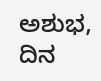ಅಶುಭ, ದಿನ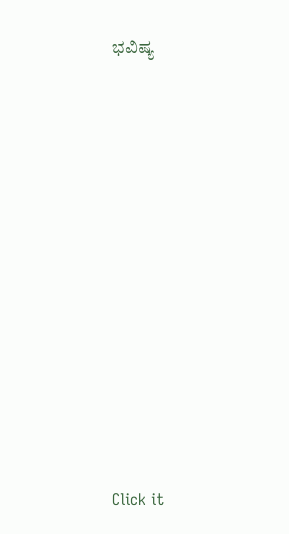ಭವಿಷ್ಯ












Click it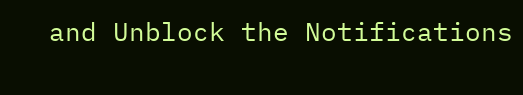and Unblock the Notifications